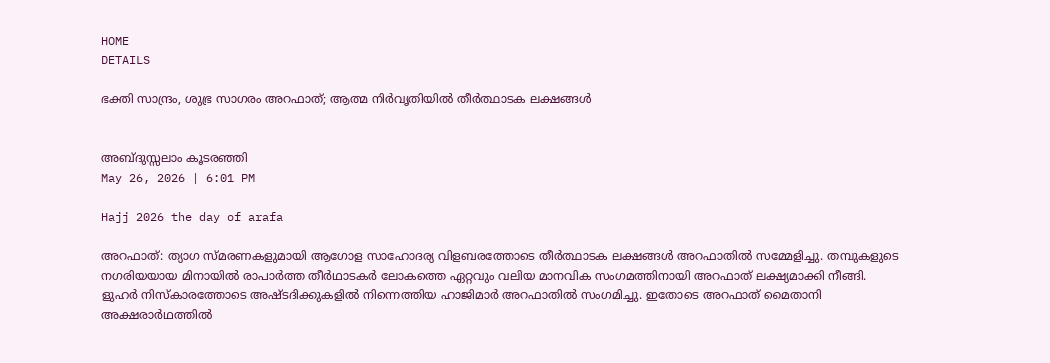HOME
DETAILS

ഭക്തി സാന്ദ്രം, ശുഭ്ര സാഗരം അറഫാത്; ആത്മ നിർവൃതിയിൽ തീർത്ഥാടക ലക്ഷങ്ങൾ


അബ്ദുസ്സലാം കൂടരഞ്ഞി
May 26, 2026 | 6:01 PM

Hajj 2026 the day of arafa

അറഫാത്: ത്യാഗ സ്മരണകളുമായി ആഗോള സാഹോദര്യ വിളബരത്തോടെ തീർത്ഥാടക ലക്ഷങ്ങൾ അറഫാതിൽ സമ്മേളിച്ചു. തമ്പുകളുടെ നഗരിയയായ മിനായില്‍ രാപാര്‍ത്ത തീര്‍ഥാടകര്‍ ലോകത്തെ ഏറ്റവും വലിയ മാനവിക സംഗമത്തിനായി അറഫാത് ലക്ഷ്യമാക്കി നീങ്ങി. ളുഹര്‍ നിസ്‌കാരത്തോടെ അഷ്ടദിക്കുകളില്‍ നിന്നെത്തിയ ഹാജിമാര്‍ അറഫാതില്‍ സംഗമിച്ചു. ഇതോടെ അറഫാത് മൈതാനി അക്ഷരാര്‍ഥത്തില്‍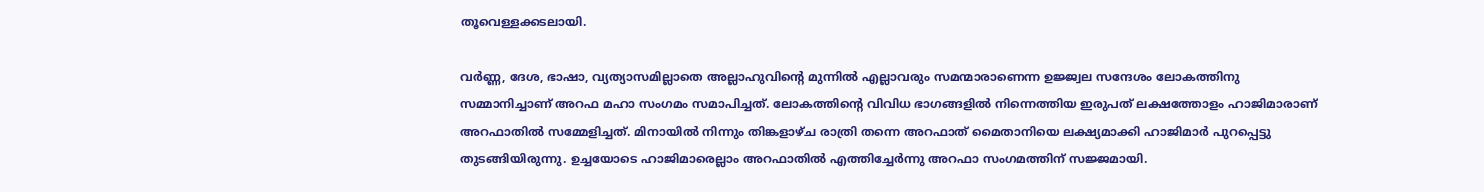തൂവെള്ളക്കടലായി.

വർണ്ണ, ദേശ, ഭാഷാ, വ്യത്യാസമില്ലാതെ അല്ലാഹുവിന്റെ മുന്നിൽ എല്ലാവരും സമന്മാരാണെന്ന ഉജ്ജ്വല സന്ദേശം ലോകത്തിനു സമ്മാനിച്ചാണ് അറഫ മഹാ സംഗമം സമാപിച്ചത്. ലോകത്തിന്റെ വിവിധ ഭാഗങ്ങളിൽ നിന്നെത്തിയ ഇരുപത് ലക്ഷത്തോളം ഹാജിമാരാണ് അറഫാതിൽ സമ്മേളിച്ചത്. മിനായിൽ നിന്നും തിങ്കളാഴ്ച രാത്രി തന്നെ അറഫാത് മൈതാനിയെ ലക്ഷ്യമാക്കി ഹാജിമാർ പുറപ്പെട്ടു തുടങ്ങിയിരുന്നു. ഉച്ചയോടെ ഹാജിമാരെല്ലാം അറഫാതിൽ എത്തിച്ചേർന്നു അറഫാ സംഗമത്തിന് സജ്ജമായി.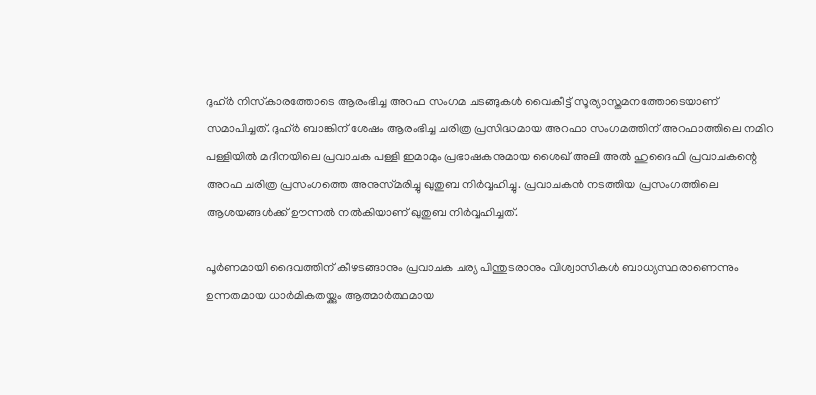ദുഹ്ർ നിസ്‌കാരത്തോടെ ആരംഭിച്ച അറഫ സംഗമ ചടങ്ങുകൾ വൈകീട്ട് സൂര്യാസ്തമനത്തോടെയാണ് സമാപിച്ചത്. ദുഹ്ർ ബാങ്കിന് ശേഷം ആരംഭിച്ച ചരിത്ര പ്രസിദ്ധമായ അറഫാ സംഗമത്തിന് അറഫാത്തിലെ നമിറ പള്ളിയിൽ മദീനയിലെ പ്രവാചക പള്ളി ഇമാമും പ്രഭാഷകനുമായ ശൈഖ് അലി അൽ ഹുദൈഫി പ്രവാചകന്റെ അറഫ ചരിത്ര പ്രസംഗത്തെ അനുസ്‌മരിച്ചു ഖുതുബ നിർവ്വഹിച്ചു. പ്രവാചകൻ നടത്തിയ പ്രസംഗത്തിലെ ആശയങ്ങൾക്ക് ഊന്നൽ നൽകിയാണ് ഖുതുബ നിർവ്വഹിച്ചത്.

പൂർണമായി ദൈവത്തിന് കീഴടങ്ങാനും പ്രവാചക ചര്യ പിന്തുടരാനും വിശ്വാസികൾ ബാധ്യസ്ഥരാണെന്നും ഉന്നതമായ ധാർമികതയ്ക്കും ആത്മാർത്ഥമായ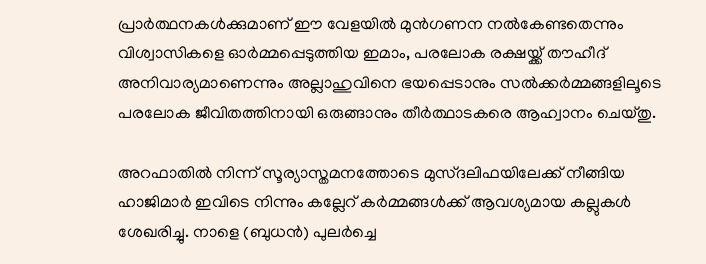പ്രാർത്ഥനകൾക്കുമാണ് ഈ വേളയിൽ മുൻഗണന നൽകേണ്ടതെന്നും വിശ്വാസികളെ ഓർമ്മപ്പെടുത്തിയ ഇമാം, പരലോക രക്ഷയ്ക്ക് തൗഹീദ് അനിവാര്യമാണെന്നും അല്ലാഹുവിനെ ഭയപ്പെടാനും സൽക്കർമ്മങ്ങളിലൂടെ പരലോക ജീവിതത്തിനായി ഒരുങ്ങാനും തീർത്ഥാടകരെ ആഹ്വാനം ചെയ്തു.

അറഫാതിൽ നിന്ന് സൂര്യാസ്തമനത്തോടെ മുസ്ദലിഫയിലേക്ക് നീങ്ങിയ ഹാജിമാർ ഇവിടെ നിന്നും കല്ലേറ് കർമ്മങ്ങൾക്ക് ആവശ്യമായ കല്ലുകൾ ശേഖരിച്ചു. നാളെ (ബുധൻ) പുലർച്ചെ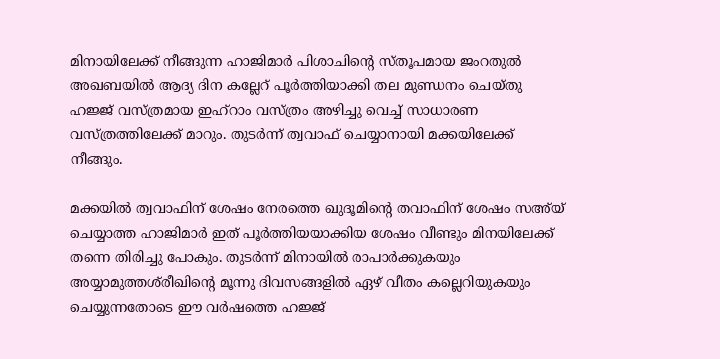മിനായിലേക്ക് നീങ്ങുന്ന ഹാജിമാർ പിശാചിന്റെ സ്‌തൂപമായ ജംറതുൽ അഖബയിൽ ആദ്യ ദിന കല്ലേറ് പൂർത്തിയാക്കി തല മുണ്ഡനം ചെയ്തു ഹജ്ജ് വസ്‌ത്രമായ ഇഹ്‌റാം വസ്‌ത്രം അഴിച്ചു വെച്ച് സാധാരണ വസ്‌ത്രത്തിലേക്ക് മാറും. തുടർന്ന് ത്വവാഫ് ചെയ്യാനായി മക്കയിലേക്ക് നീങ്ങും.

മക്കയിൽ ത്വവാഫിന് ശേഷം നേരത്തെ ഖുദൂമിന്റെ തവാഫിന് ശേഷം സഅ്‌യ് ചെയ്യാത്ത ഹാജിമാർ ഇത് പൂർത്തിയയാക്കിയ ശേഷം വീണ്ടും മിനയിലേക്ക് തന്നെ തിരിച്ചു പോകും. തുടർന്ന് മിനായിൽ രാപാർക്കുകയും അയ്യാമുത്തശ്‍രീഖിന്റെ മൂന്നു ദിവസങ്ങളിൽ ഏഴ് വീതം കല്ലെറിയുകയും ചെയ്യുന്നതോടെ ഈ വർഷത്തെ ഹജ്ജ്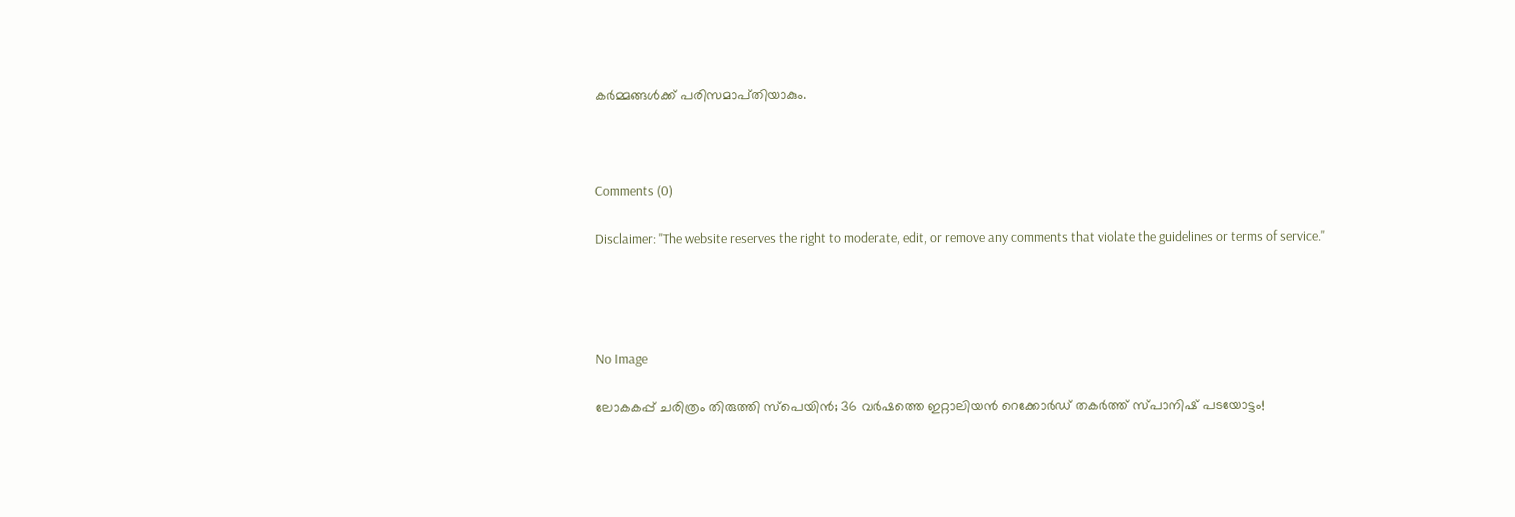കർമ്മങ്ങൾക്ക് പരിസമാപ്‌തിയാകും.



Comments (0)

Disclaimer: "The website reserves the right to moderate, edit, or remove any comments that violate the guidelines or terms of service."




No Image

ലോകകപ്പ് ചരിത്രം തിരുത്തി സ്പെയിൻ; 36 വർഷത്തെ ഇറ്റാലിയൻ റെക്കോർഡ് തകർത്ത് സ്പാനിഷ് പടയോട്ടം!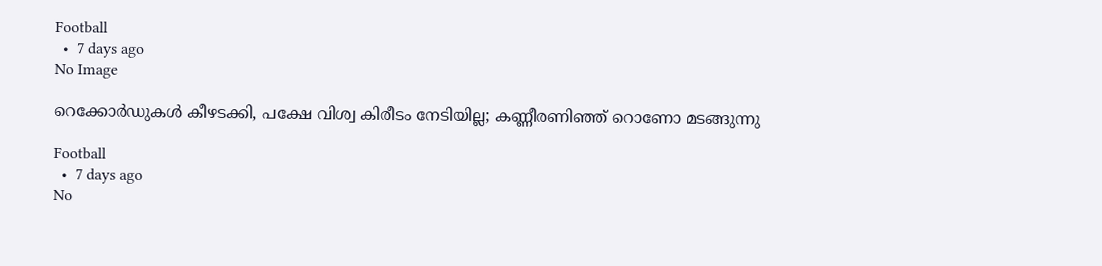Football
  •  7 days ago
No Image

റെക്കോർഡുകൾ കീഴടക്കി, പക്ഷേ വിശ്വ കിരീടം നേടിയില്ല; കണ്ണീരണിഞ്ഞ് റൊണോ മടങ്ങുന്നു

Football
  •  7 days ago
No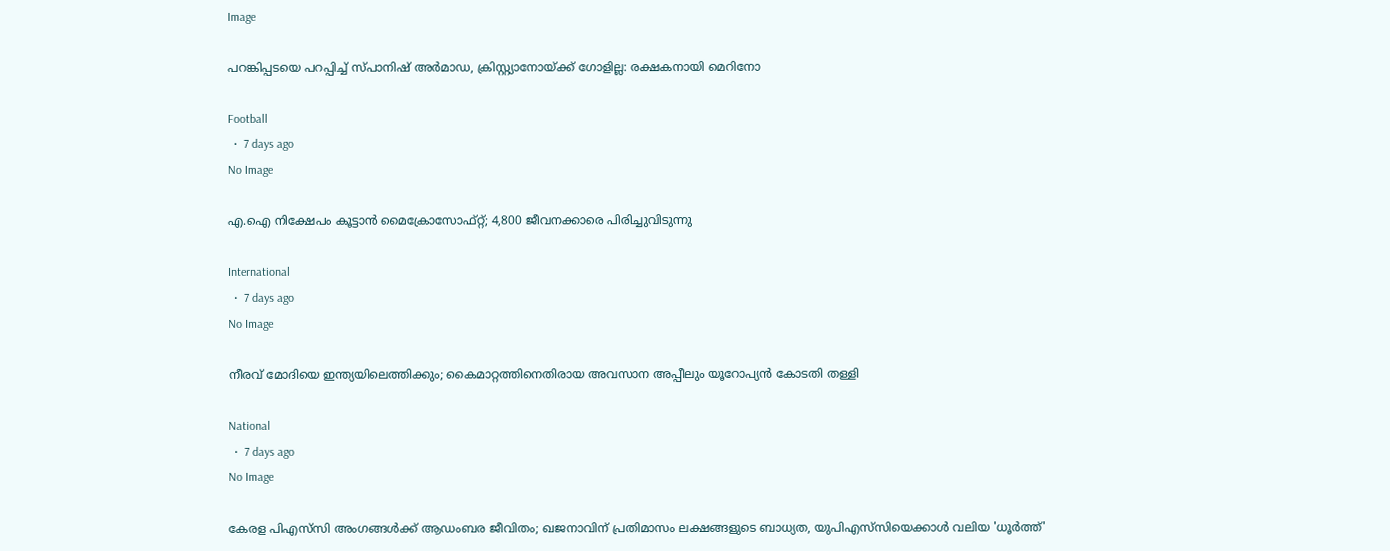Image

പറങ്കിപ്പടയെ പറപ്പിച്ച് സ്പാനിഷ് അര്‍മാഡ, ക്രിസ്റ്റ്യാനോയ്ക്ക് ഗോളില്ല: രക്ഷകനായി മെറിനോ

Football
  •  7 days ago
No Image

എ.ഐ നിക്ഷേപം കൂട്ടാൻ മൈക്രോസോഫ്റ്റ്; 4,800 ജീവനക്കാരെ പിരിച്ചുവിടുന്നു

International
  •  7 days ago
No Image

നീരവ് മോദിയെ ഇന്ത്യയിലെത്തിക്കും; കൈമാറ്റത്തിനെതിരായ അവസാന അപ്പീലും യൂറോപ്യൻ കോടതി തള്ളി

National
  •  7 days ago
No Image

കേരള പിഎസ്‌സി അംഗങ്ങൾക്ക് ആഡംബര ജീവിതം; ഖജനാവിന് പ്രതിമാസം ലക്ഷങ്ങളുടെ ബാധ്യത, യുപിഎസ്‌സിയെക്കാൾ വലിയ 'ധൂർത്ത്'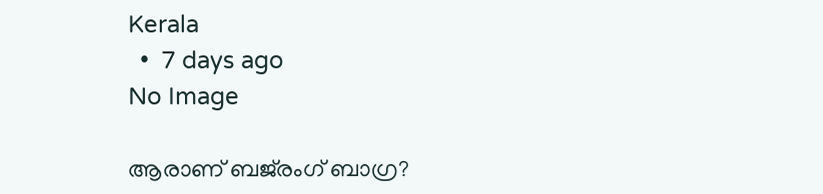Kerala
  •  7 days ago
No Image

ആരാണ് ബജ്‌രംഗ് ബാഗ്ര?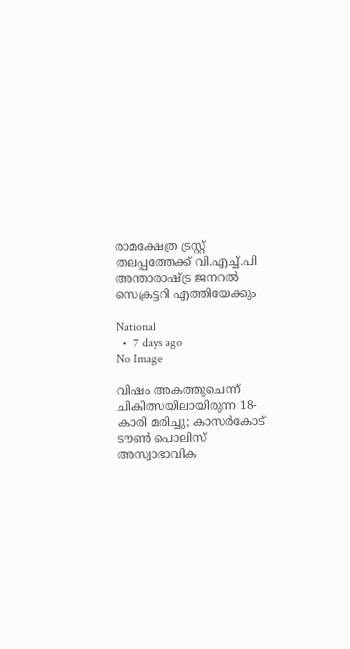രാമക്ഷേത്ര ട്രസ്റ്റ് തലപ്പത്തേക്ക്‌ വി.എച്ച്.പി അന്താരാഷ്ട്ര ജനറല്‍ സെക്രട്ടറി എത്തിയേക്കും

National
  •  7 days ago
No Image

വിഷം അകത്തുചെന്ന് ചികിത്സയിലായിരുന്ന 18-കാരി മരിച്ചു; കാസർകോട് ടൗൺ പൊലിസ് അസ്വാഭാവിക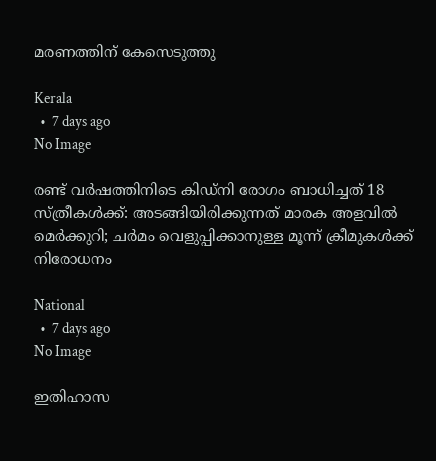മരണത്തിന് കേസെടുത്തു

Kerala
  •  7 days ago
No Image

രണ്ട് വർഷത്തിനിടെ കിഡ്നി രോഗം ബാധിച്ചത് 18 സ്ത്രീകൾക്ക്: അടങ്ങിയിരിക്കുന്നത് മാരക അളവിൽ മെർക്കുറി; ചർമം വെളുപ്പിക്കാനുള്ള മൂന്ന് ക്രീമുകൾക്ക് നിരോധനം

National
  •  7 days ago
No Image

ഇതിഹാസ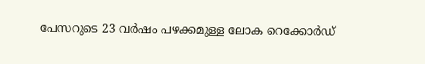പേസറുടെ 23 വർഷം പഴക്കമുള്ള ലോക റെക്കോർഡ്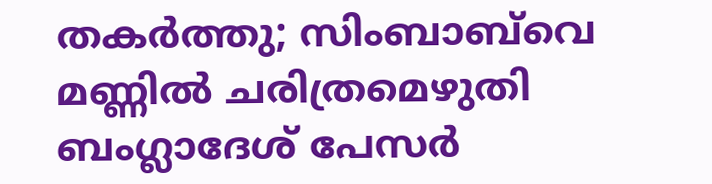തകർത്തു; സിംബാബ്‌വെ മണ്ണിൽ ചരിത്രമെഴുതി ബംഗ്ലാദേശ് പേസർ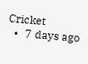Cricket
  •  7 days ago